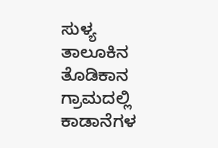ಸುಳ್ಯ ತಾಲೂಕಿನ ತೊಡಿಕಾನ ಗ್ರಾಮದಲ್ಲಿ ಕಾಡಾನೆಗಳ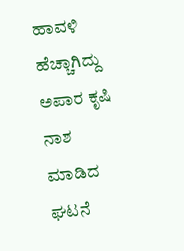ಹಾವಳಿ ಹೆಚ್ಚಾಗಿದ್ದು ಅಪಾರ ಕೃಷಿ ನಾಶ ಮಾಡಿದ ಘಟನೆ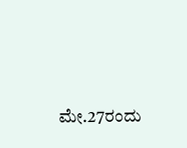ಮೇ.27ರಂದು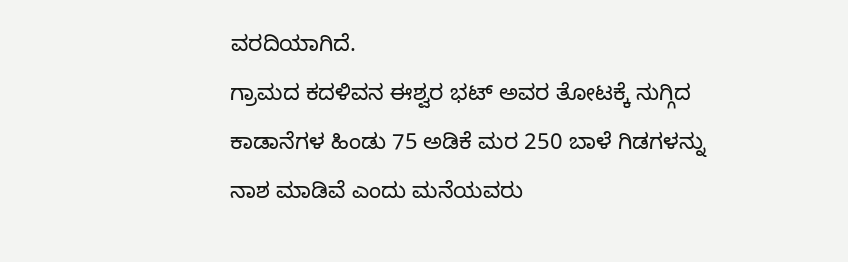ವರದಿಯಾಗಿದೆ.
ಗ್ರಾಮದ ಕದಳಿವನ ಈಶ್ವರ ಭಟ್ ಅವರ ತೋಟಕ್ಕೆ ನುಗ್ಗಿದ ಕಾಡಾನೆಗಳ ಹಿಂಡು 75 ಅಡಿಕೆ ಮರ 250 ಬಾಳೆ ಗಿಡಗಳನ್ನು ನಾಶ ಮಾಡಿವೆ ಎಂದು ಮನೆಯವರು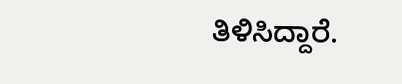ತಿಳಿಸಿದ್ದಾರೆ.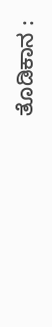ತೊಡಿಕಾನ :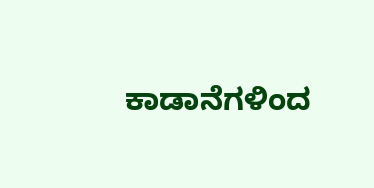ಕಾಡಾನೆಗಳಿಂದ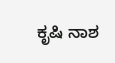ಕೃಷಿ ನಾಶ